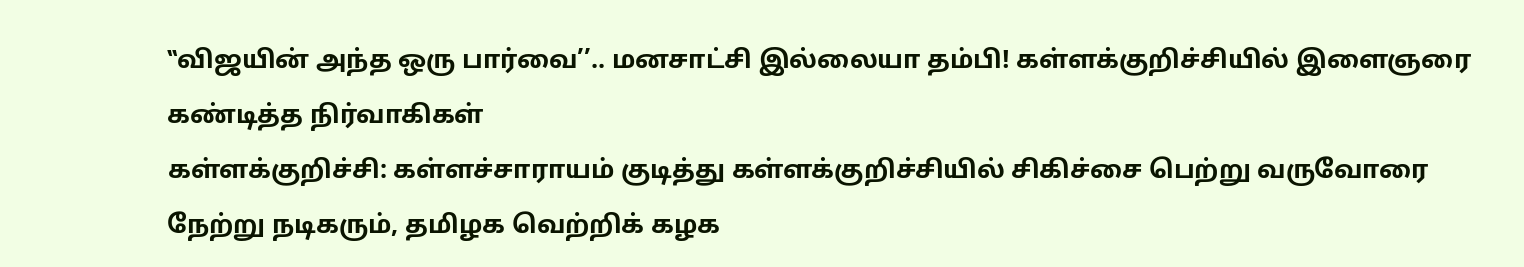‛‛விஜயின் அந்த ஒரு பார்வை’’.. மனசாட்சி இல்லையா தம்பி! கள்ளக்குறிச்சியில் இளைஞரை கண்டித்த நிர்வாகிகள்
கள்ளக்குறிச்சி: கள்ளச்சாராயம் குடித்து கள்ளக்குறிச்சியில் சிகிச்சை பெற்று வருவோரை நேற்று நடிகரும், தமிழக வெற்றிக் கழக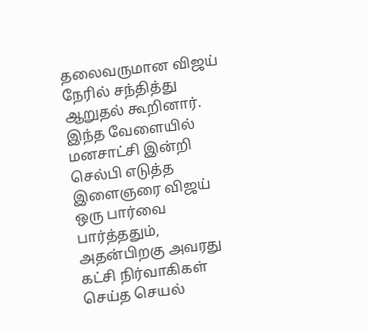தலைவருமான விஜய் நேரில் சந்தித்து ஆறுதல் கூறினார். இந்த வேளையில் மனசாட்சி இன்றி செல்பி எடுத்த இளைஞரை விஜய் ஒரு பார்வை பார்த்ததும், அதன்பிறகு அவரது கட்சி நிர்வாகிகள் செய்த செயல்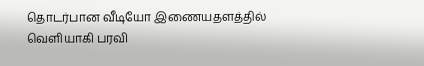தொடர்பான வீடியோ இணையதளத்தில் வெளியாகி பரவி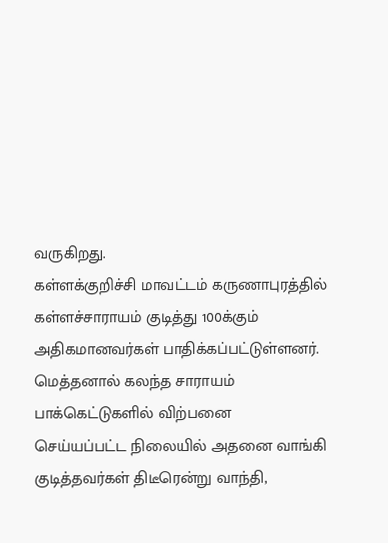வருகிறது.
கள்ளக்குறிச்சி மாவட்டம் கருணாபுரத்தில் கள்ளச்சாராயம் குடித்து 100க்கும் அதிகமானவர்கள் பாதிக்கப்பட்டுள்ளனர். மெத்தனால் கலந்த சாராயம் பாக்கெட்டுகளில் விற்பனை செய்யப்பட்ட நிலையில் அதனை வாங்கி குடித்தவர்கள் திடீரென்று வாந்தி,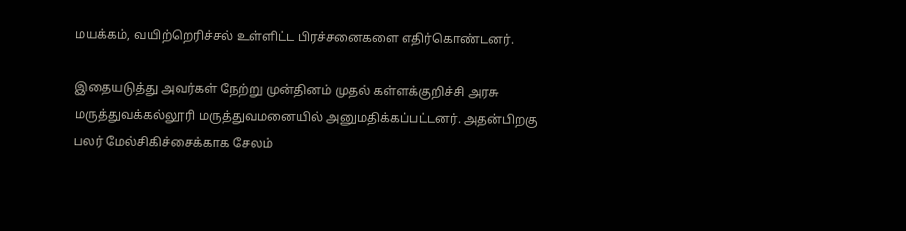மயக்கம், வயிற்றெரிச்சல் உள்ளிட்ட பிரச்சனைகளை எதிர்கொண்டனர்.

இதையடுத்து அவர்கள் நேற்று முன்தினம் முதல் கள்ளக்குறிச்சி அரசு மருத்துவக்கல்லூரி மருத்துவமனையில் அனுமதிக்கப்பட்டனர். அதன்பிறகு பலர் மேல்சிகிச்சைக்காக சேலம்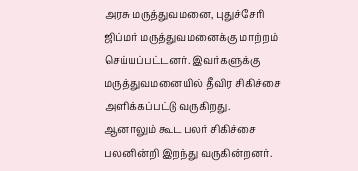அரசு மருத்துவமனை, புதுச்சேரி ஜிப்மர் மருத்துவமனைக்கு மாற்றம் செய்யப்பட்டனர். இவர்களுக்கு மருத்துவமனையில் தீவிர சிகிச்சை அளிக்கப்பட்டு வருகிறது.
ஆனாலும் கூட பலர் சிகிச்சை பலனின்றி இறந்து வருகின்றனர்.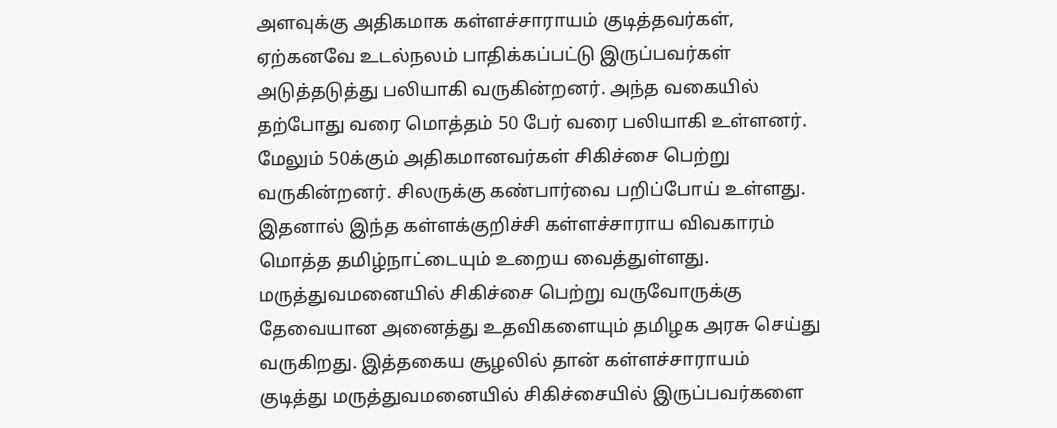அளவுக்கு அதிகமாக கள்ளச்சாராயம் குடித்தவர்கள், ஏற்கனவே உடல்நலம் பாதிக்கப்பட்டு இருப்பவர்கள் அடுத்தடுத்து பலியாகி வருகின்றனர். அந்த வகையில் தற்போது வரை மொத்தம் 50 பேர் வரை பலியாகி உள்ளனர். மேலும் 50க்கும் அதிகமானவர்கள் சிகிச்சை பெற்று வருகின்றனர். சிலருக்கு கண்பார்வை பறிப்போய் உள்ளது.
இதனால் இந்த கள்ளக்குறிச்சி கள்ளச்சாராய விவகாரம் மொத்த தமிழ்நாட்டையும் உறைய வைத்துள்ளது. மருத்துவமனையில் சிகிச்சை பெற்று வருவோருக்கு தேவையான அனைத்து உதவிகளையும் தமிழக அரசு செய்து வருகிறது. இத்தகைய சூழலில் தான் கள்ளச்சாராயம் குடித்து மருத்துவமனையில் சிகிச்சையில் இருப்பவர்களை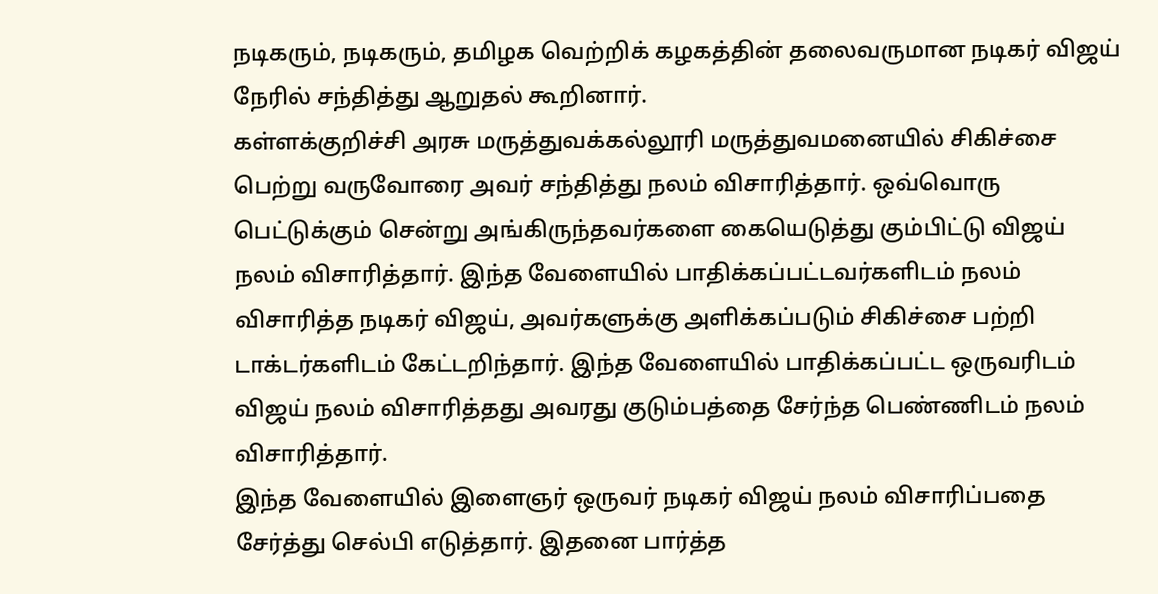நடிகரும், நடிகரும், தமிழக வெற்றிக் கழகத்தின் தலைவருமான நடிகர் விஜய் நேரில் சந்தித்து ஆறுதல் கூறினார்.
கள்ளக்குறிச்சி அரசு மருத்துவக்கல்லூரி மருத்துவமனையில் சிகிச்சை பெற்று வருவோரை அவர் சந்தித்து நலம் விசாரித்தார். ஒவ்வொரு பெட்டுக்கும் சென்று அங்கிருந்தவர்களை கையெடுத்து கும்பிட்டு விஜய் நலம் விசாரித்தார். இந்த வேளையில் பாதிக்கப்பட்டவர்களிடம் நலம் விசாரித்த நடிகர் விஜய், அவர்களுக்கு அளிக்கப்படும் சிகிச்சை பற்றி டாக்டர்களிடம் கேட்டறிந்தார். இந்த வேளையில் பாதிக்கப்பட்ட ஒருவரிடம் விஜய் நலம் விசாரித்தது அவரது குடும்பத்தை சேர்ந்த பெண்ணிடம் நலம் விசாரித்தார்.
இந்த வேளையில் இளைஞர் ஒருவர் நடிகர் விஜய் நலம் விசாரிப்பதை சேர்த்து செல்பி எடுத்தார். இதனை பார்த்த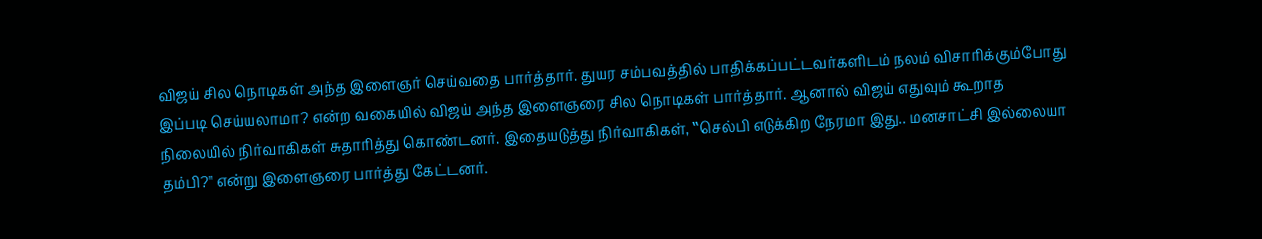விஜய் சில நொடிகள் அந்த இளைஞர் செய்வதை பார்த்தார். துயர சம்பவத்தில் பாதிக்கப்பட்டவர்களிடம் நலம் விசாரிக்கும்போது இப்படி செய்யலாமா? என்ற வகையில் விஜய் அந்த இளைஞரை சில நொடிகள் பார்த்தார். ஆனால் விஜய் எதுவும் கூறாத நிலையில் நிர்வாகிகள் சுதாரித்து கொண்டனர். இதையடுத்து நிர்வாகிகள், ‛‛செல்பி எடுக்கிற நேரமா இது.. மனசாட்சி இல்லையா தம்பி?'' என்று இளைஞரை பார்த்து கேட்டனர்.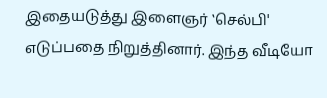இதையடுத்து இளைஞர் ‛செல்பி' எடுப்பதை நிறுத்தினார். இந்த வீடியோ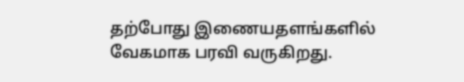தற்போது இணையதளங்களில் வேகமாக பரவி வருகிறது.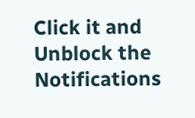Click it and Unblock the Notifications